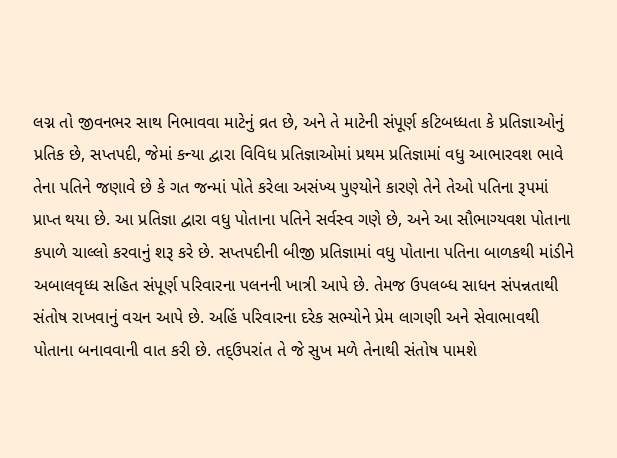લગ્ન તો જીવનભર સાથ નિભાવવા માટેનું વ્રત છે, અને તે માટેની સંપૂર્ણ કટિબધ્ધતા કે પ્રતિજ્ઞાઓનું પ્રતિક છે, સપ્તપદી, જેમાં કન્યા દ્વારા વિવિધ પ્રતિજ્ઞાઓમાં પ્રથમ પ્રતિજ્ઞામાં વધુ આભારવશ ભાવે તેના પતિને જણાવે છે કે ગત જન્માં પોતે કરેલા અસંખ્ય પુણ્યોને કારણે તેને તેઓ પતિના રૂપમાં પ્રાપ્ત થયા છે. આ પ્રતિજ્ઞા દ્વારા વધુ પોતાના પતિને સર્વસ્વ ગણે છે, અને આ સૌભાગ્યવશ પોતાના કપાળે ચાલ્લો કરવાનું શરૂ કરે છે. સપ્તપદીની બીજી પ્રતિજ્ઞામાં વધુ પોતાના પતિના બાળકથી માંડીને અબાલવૃધ્ધ સહિત સંપૂર્ણ પરિવારના પલનની ખાત્રી આપે છે. તેમજ ઉપલબ્ધ સાધન સંપન્નતાથી સંતોષ રાખવાનું વચન આપે છે. અહિં પરિવારના દરેક સભ્યોને પ્રેમ લાગણી અને સેવાભાવથી પોતાના બનાવવાની વાત કરી છે. તદ્ઉપરાંત તે જે સુખ મળે તેનાથી સંતોષ પામશે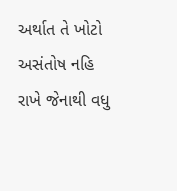અર્થાત તે ખોટો અસંતોષ નહિ રાખે જેનાથી વધુ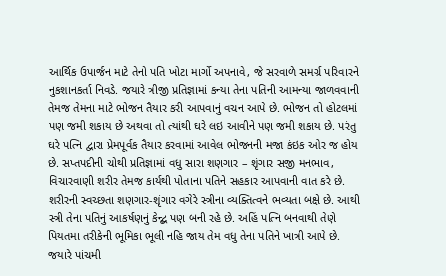આર્થિક ઉપાર્જન માટે તેનો પતિ ખોટા માર્ગો અપનાવે, જે સરવાળે સમર્ગ્ર પરિવારને નુકશાનકર્તા નિવડે. જયારે ત્રીજી પ્રતિજ્ઞામાં કન્યા તેના પતિની આમન્યા જાળવવાની તેમજ તેમના માટે ભોજન તૈયાર કરી આપવાનું વચન આપે છે. ભોજન તો હોટલમાં પણ જમી શકાય છે અથવા તો ત્યાંથી ઘરે લઇ આવીને પણ જમી શકાય છે. પરંતુ ઘરે પત્નિ દ્વારા પ્રેમપૂર્વક તૈયાર કરવામાં આવેલ ભોજનની મજા કંઇક ઓર જ હોય છે. સપ્તપદીની ચોથી પ્રતિજ્ઞામાં વધુ સારા શણગાર – શૃંગાર સજી મનભાવ, વિચારવાણી શરીર તેમજ કાર્યથી પોતાના પતિને સહકાર આપવાની વાત કરે છે. શરીરની સ્વચ્છતા શણગાર-શૃંગાર વગેરે સ્ત્રીના વ્યક્તિત્વને ભવ્યતા બક્ષે છે. આથી સ્ત્રી તેના પતિનું આકર્ષણનું કેન્દ્બ પણ બની રહે છે. અહિં પત્નિ બનવાથી તેણે પિયતમા તરીકેની ભૂમિકા ભૂલી નહિ જાય તેમ વધુ તેના પતિને ખાત્રી આપે છે. જયારે પાંચમી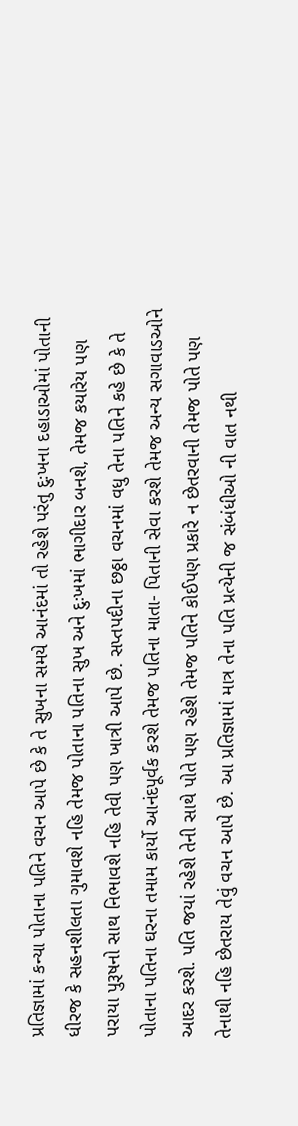પ્રતિજ્ઞામાં કન્યા પોતાના પતિને વચન આપે છે કે તે સુખના સમયે આનંદમાં તો રહેશે પરંતુ દુઃખના દહાડાઓમાં પોતાની ધીરજ કે સહનશીલતા ગુમાવશે નહિ તેમજ પોતાના પતિના સુખ અને દુઃખમાં ભાગીદાર બનશે, તેમજ કયારેય પણ પરાયા પુરૂષનો સાથ નિભાવશે નહિ તેવી પણ ખાત્રી આપે છે. સપ્તપદીના છઠ્ઠા વચનમાં વધુ તેના પતિને કહે છે કે તે પોતાના પતિના ઘરના તમામ કાર્યો આનંદપૂર્વક કરશે તેમજ પતિના માતા- પિતાની સેવા કરશે તેમજ અન્ય સગાવાડઓને આદર કરશે. પતિ જયાં રહેશે તેની સાથે પોતે પણ રહેશે તેમજ પતિને કોઈપણ પ્રકારે ન છેતરવાની તેમજ પોતે પણ તેનાથી નહિ છેતરાય તેવું વચન આપે છે. આ પ્રતિજ્ઞામાં માત્ર તેના પતિ પ્રત્યેની જ સંબંધીઓ ની વાત નથી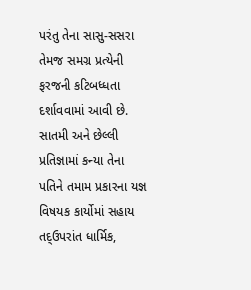પરંતુ તેના સાસુ-સસરા તેમજ સમગ્ર પ્રત્યેની ફરજની કટિબધ્ધતા દર્શાવવામાં આવી છે. સાતમી અને છેલ્લી પ્રતિજ્ઞામાં કન્યા તેના પતિને તમામ પ્રકારના યજ્ઞ વિષયક કાર્યોમાં સહાય તદ્ઉપરાંત ધાર્મિક,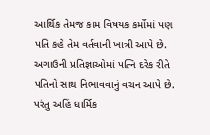આર્થિક તેમજ કામ વિષયક કર્મોમાં પણ પતિ કહે તેમ વર્તવાની ખાત્રી આપે છે. અગાઉની પ્રતિજ્ઞાઓમાં પત્નિ દરેક રીતે પતિનો સાથ નિભાવવાનું વચન આપે છે. પરંતુ અહિં ધાર્મિક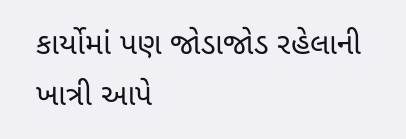કાર્યોમાં પણ જોડાજોડ રહેલાની ખાત્રી આપે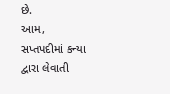છે.
આમ, સપ્તપદીમાં કન્યા દ્વારા લેવાતી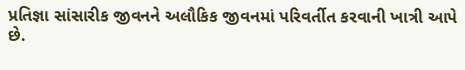પ્રતિજ્ઞા સાંસારીક જીવનને અલૌકિક જીવનમાં પરિવર્તીત કરવાની ખાત્રી આપે છે.